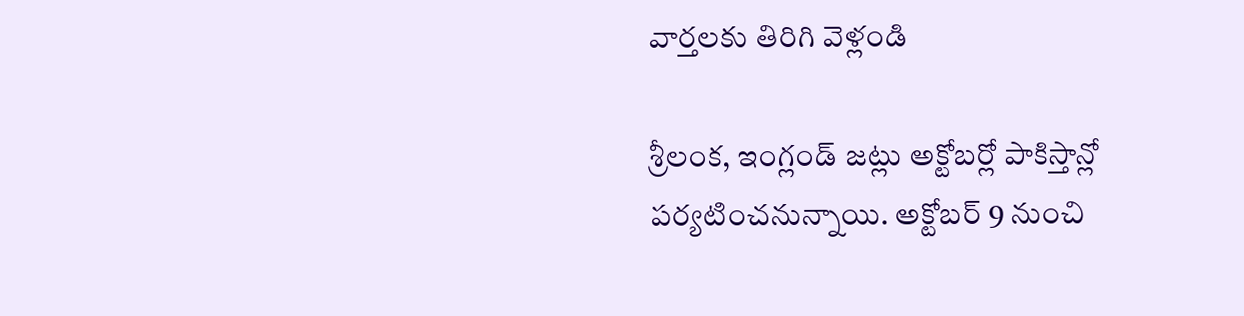వార్తలకు తిరిగి వెళ్లండి

శ్రీలంక, ఇంగ్లండ్ జట్లు అక్టోబర్లో పాకిస్తాన్లో పర్యటించనున్నాయి. అక్టోబర్ 9 నుంచి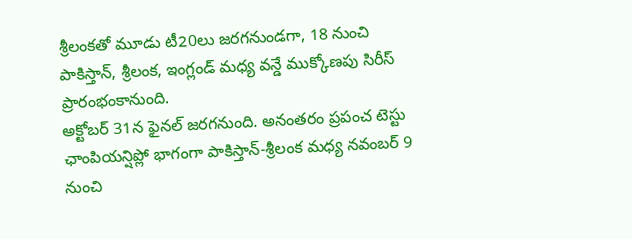శ్రీలంకతో మూడు టీ20లు జరగనుండగా, 18 నుంచి పాకిస్తాన్, శ్రీలంక, ఇంగ్లండ్ మధ్య వన్డే ముక్కోణపు సిరీస్ ప్రారంభంకానుంది.
అక్టోబర్ 31న ఫైనల్ జరగనుంది. అనంతరం ప్రపంచ టెస్టు ఛాంపియన్షిప్లో భాగంగా పాకిస్తాన్-శ్రీలంక మధ్య నవంబర్ 9 నుంచి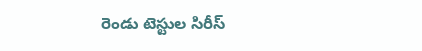రెండు టెస్టుల సిరీస్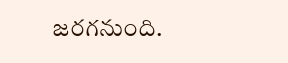జరగనుంది.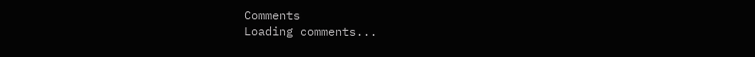Comments
Loading comments...